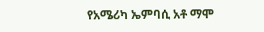የአሜሪካ ኤምባሲ አቶ ማሞ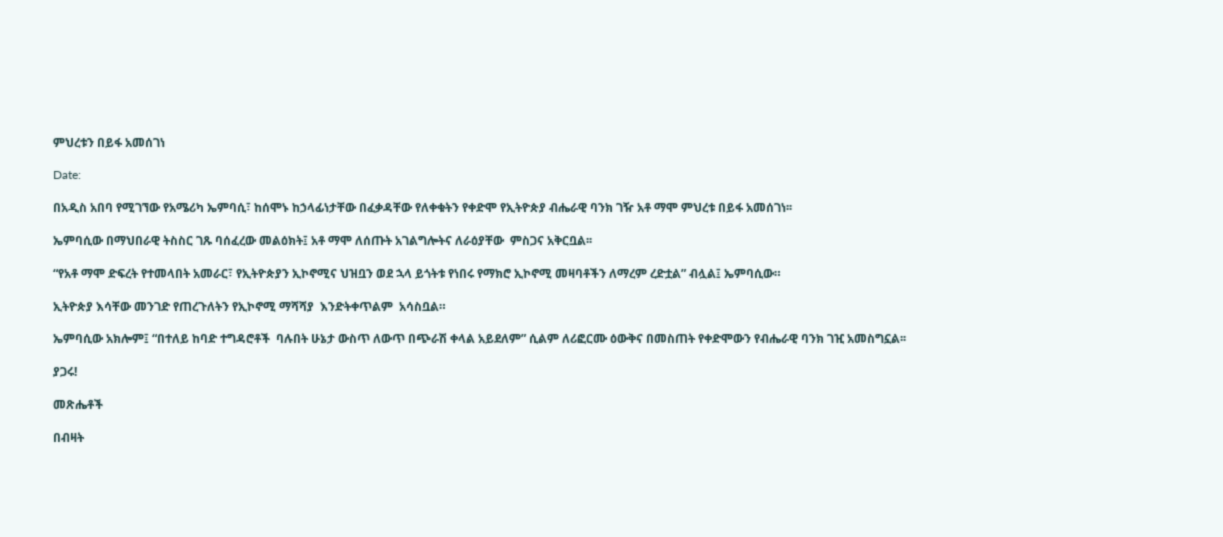ምህረቱን በይፋ አመሰገነ

Date:

በአዲስ አበባ የሚገኘው የአሜሪካ ኤምባሲ፣ ከሰሞኑ ከኃላፊነታቸው በፈቃዳቸው የለቀቁትን የቀድሞ የኢትዮጵያ ብሔራዊ ባንክ ገዥ አቶ ማሞ ምህረቱ በይፋ አመሰገነ፡፡

ኤምባሲው በማህበራዊ ትስስር ገጹ ባሰፈረው መልዕክት፤ አቶ ማሞ ለሰጡት አገልግሎትና ለራዕያቸው  ምስጋና አቅርቧል፡፡

“የአቶ ማሞ ድፍረት የተመላበት አመራር፣ የኢትዮጵያን ኢኮኖሚና ህዝቧን ወደ ኋላ ይጎትቱ የነበሩ የማክሮ ኢኮኖሚ መዛባቶችን ለማረም ረድቷል” ብሏል፤ ኤምባሲው።

ኢትዮጵያ እሳቸው መንገድ የጠረጉለትን የኢኮኖሚ ማሻሻያ  እንድትቀጥልም  አሳስቧል።

ኤምባሲው አክሎም፤ “በተለይ ከባድ ተግዳሮቶች  ባሉበት ሁኔታ ውስጥ ለውጥ በጭራሽ ቀላል አይደለም” ሲልም ለሪፎርሙ ዕውቅና በመስጠት የቀድሞውን የብሔራዊ ባንክ ገዢ አመስግኗል፡፡

ያጋሩ!

መጽሔቶች

በብዛት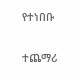የተነበቡ

ተጨማሪ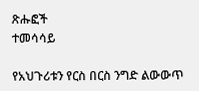ጽሑፎች
ተመሳሳይ

የአህጉሪቱን የርስ በርስ ንግድ ልውውጥ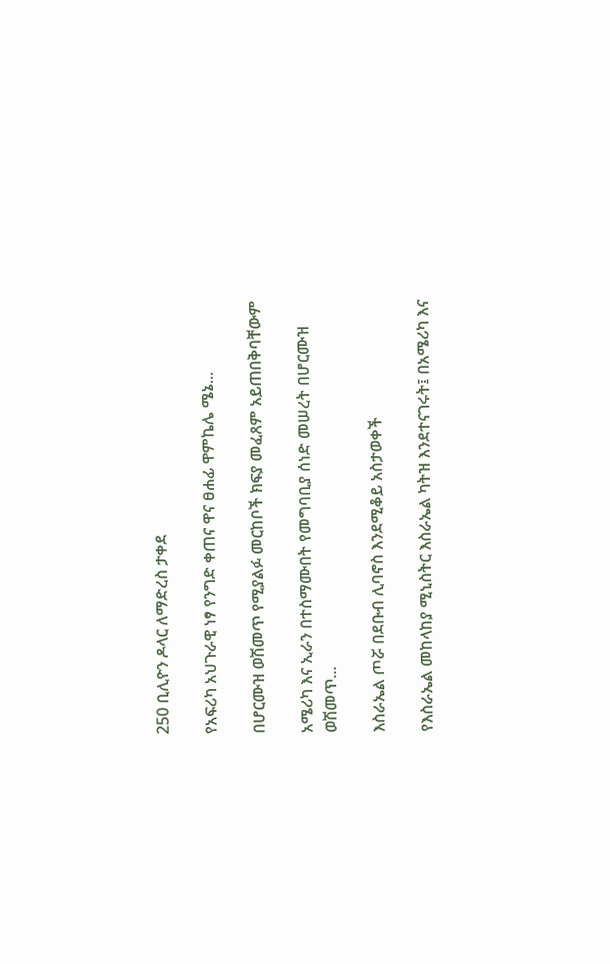250 ቢሊዮን ዶላር ለማድረስ ታቀደ

የአፍሪካ አህጉራዊ ነፃ የንግድ ቀጠና ዋና ፀሐፊ ዋምኬሌ ሜኔ...

በሆርሙዝ ወሽመጥ የሚያልፉ መርከቦች ክፍያ መፈጸም አይጠበቅባቸውም

አሜሪካ እና ኢራን በተስማሙበት የመግባቢያ ሰነድ መሠረት በሆርሙዝ ወሽመጥ...

እስራኤል ጦሯ በደቡብ ሊባኖስ እንደሚቆይ አስታወቀች

የእስራኤል መከላከያ ሚኒስትር እስራኤል ካትዝ እንደተናገሩት፤ በአሜሪካ እና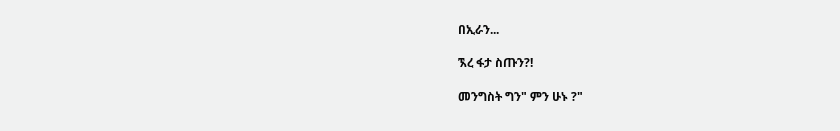በኢራን...

ኧረ ፋታ ስጡን?!

መንግስት ግን" ምን ሁኑ ?"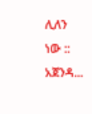ሊለን ነው :: አጀንዳ...